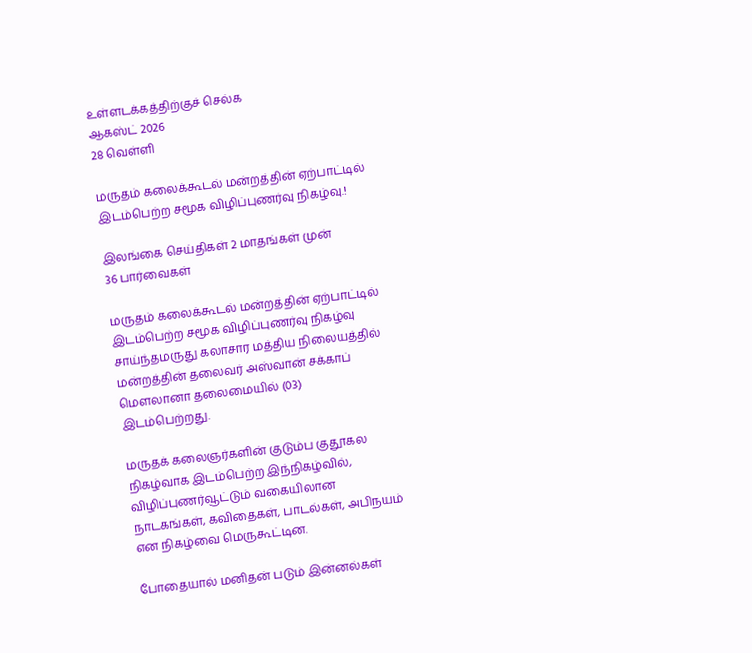உள்ளடக்கத்திற்குச் செல்க
ஆகஸ்ட் 2026
28 வெள்ளி

மருதம் கலைக்கூடல் மன்றத்தின் ஏற்பாட்டில் இடம்பெற்ற சமூக விழிப்புணர்வு நிகழ்வு.!

இலங்கை செய்திகள் 2 மாதங்கள் முன்
36 பார்வைகள்

மருதம் கலைக்கூடல் மன்றத்தின் ஏற்பாட்டில் இடம்பெற்ற சமூக விழிப்புணர்வு நிகழ்வு சாய்ந்தமருது கலாசார மத்திய நிலையத்தில் மன்றத்தின் தலைவர் அஸ்வான் சக்காப் மௌலானா தலைமையில் (03) இடம்பெற்றது.

மருதக் கலைஞர்களின் குடும்ப குதூகல நிகழ்வாக இடம்பெற்ற இந்நிகழ்வில், விழிப்புணர்வூட்டும் வகையிலான நாடகங்கள், கவிதைகள், பாடல்கள், அபிநயம் என நிகழ்வை மெருகூட்டின.

போதையால் மனிதன் படும் இன்னல்கள்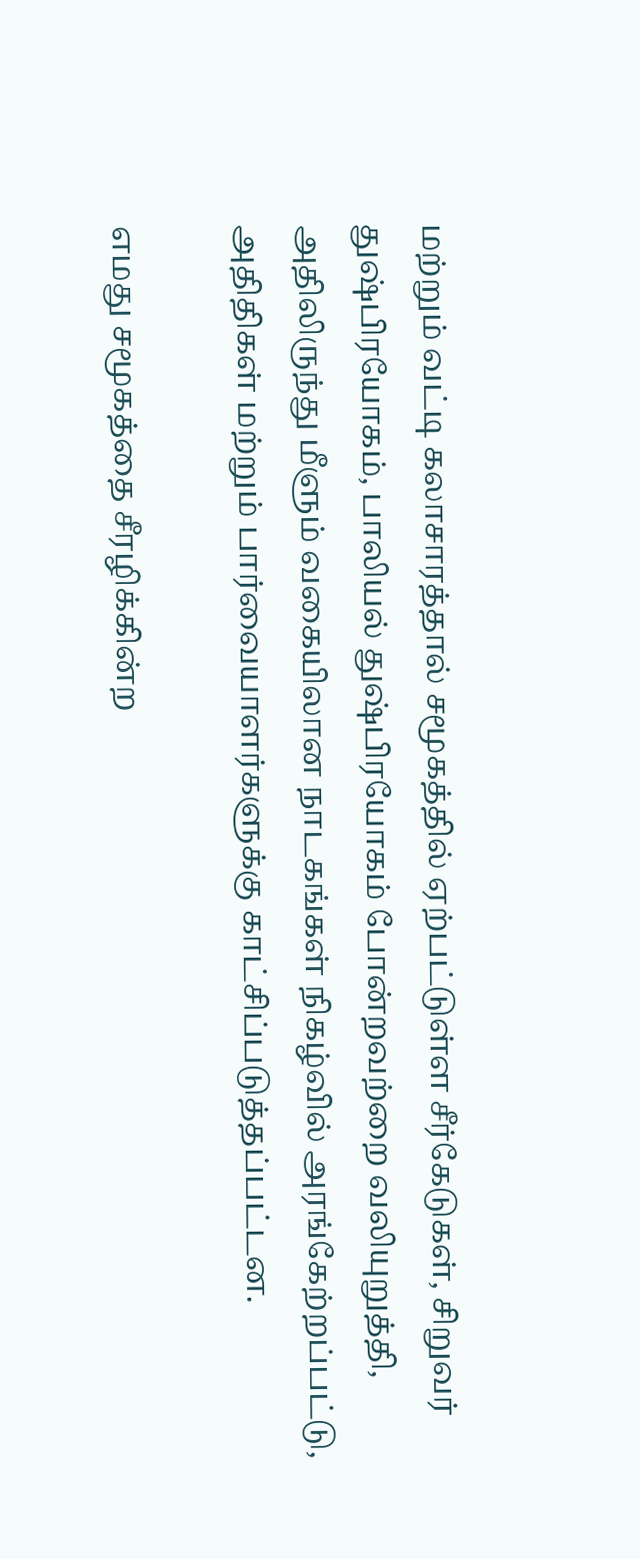மற்றும் வட்டி கலாசாரத்தால் சமூகத்தில் ஏற்பட்டுள்ள சீர்கேடுகள், சிறுவர் துஷ்பிரயோகம், பாலியல் துஷ்பிரயோகம் போன்றவற்றை வலியுறுத்தி, அதிலிருந்து மீளும் வகையிலான நாடகங்கள் நிகழ்வில் அரங்கேற்றப்பட்டு, அதிதிகள் மற்றும் பார்வையாளர்களுக்கு காட்சிப்படுத்தப்பட்டன.

எமது சமூகத்தை சீரழிக்கின்ற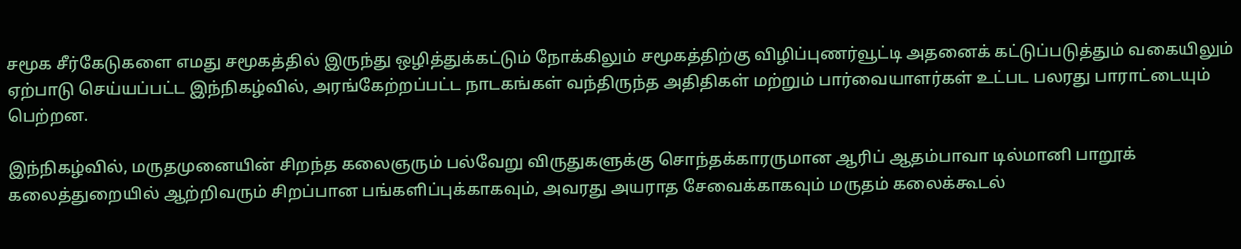சமூக சீர்கேடுகளை எமது சமூகத்தில் இருந்து ஒழித்துக்கட்டும் நோக்கிலும் சமூகத்திற்கு விழிப்புணர்வூட்டி அதனைக் கட்டுப்படுத்தும் வகையிலும் ஏற்பாடு செய்யப்பட்ட இந்நிகழ்வில், அரங்கேற்றப்பட்ட நாடகங்கள் வந்திருந்த அதிதிகள் மற்றும் பார்வையாளர்கள் உட்பட பலரது பாராட்டையும் பெற்றன.

இந்நிகழ்வில், மருதமுனையின் சிறந்த கலைஞரும் பல்வேறு விருதுகளுக்கு சொந்தக்காரருமான ஆரிப் ஆதம்பாவா டில்மானி பாறூக் கலைத்துறையில் ஆற்றிவரும் சிறப்பான பங்களிப்புக்காகவும், அவரது அயராத சேவைக்காகவும் மருதம் கலைக்கூடல்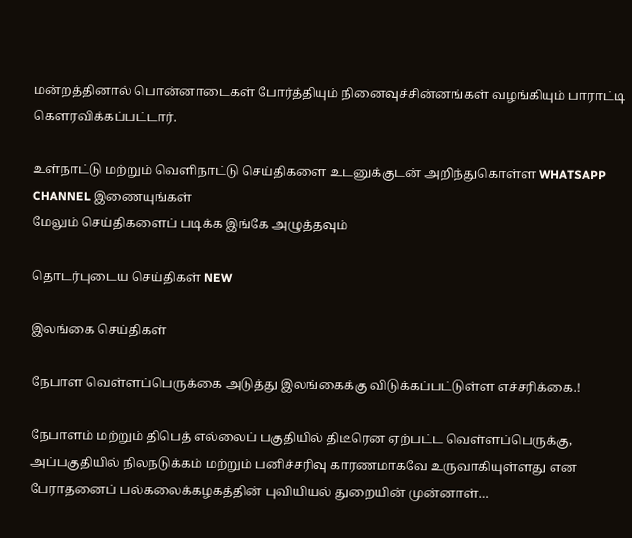மன்றத்தினால் பொன்னாடைகள் போர்த்தியும் நினைவுச்சின்னங்கள் வழங்கியும் பாராட்டி கௌரவிக்கப்பட்டார்.

உள்நாட்டு மற்றும் வெளிநாட்டு செய்திகளை உடனுக்குடன் அறிந்துகொள்ள WHATSAPP CHANNEL இணையுங்கள்
மேலும் செய்திகளைப் படிக்க இங்கே அழுத்தவும்

தொடர்புடைய செய்திகள் NEW

இலங்கை செய்திகள்

நேபாள வெள்ளப்பெருக்கை அடுத்து இலங்கைக்கு விடுக்கப்பட்டுள்ள எச்சரிக்கை.!

நேபாளம் மற்றும் திபெத் எல்லைப் பகுதியில் திடீரென ஏற்பட்ட வெள்ளப்பெருக்கு, அப்பகுதியில் நிலநடுக்கம் மற்றும் பனிச்சரிவு காரணமாகவே உருவாகியுள்ளது என பேராதனைப் பல்கலைக்கழகத்தின் புவியியல் துறையின் முன்னாள்…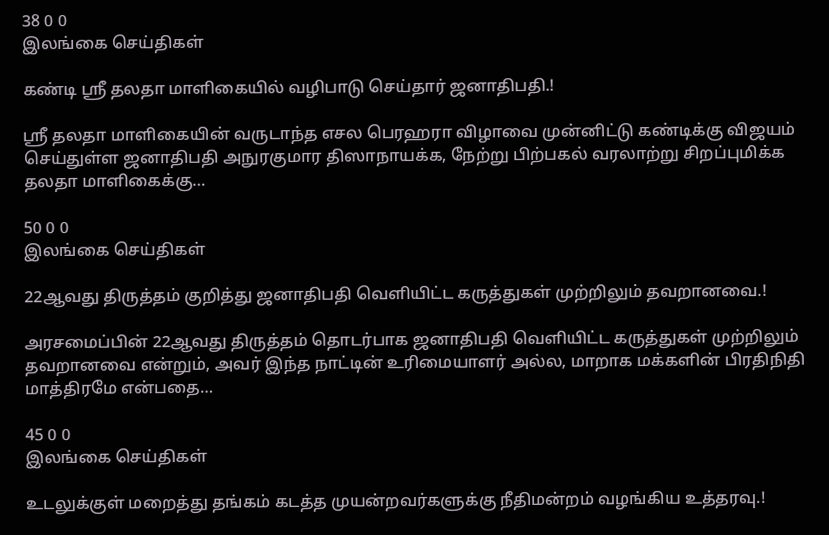38 0 0
இலங்கை செய்திகள்

கண்டி ஸ்ரீ தலதா மாளிகையில் வழிபாடு செய்தார் ஜனாதிபதி.!

ஸ்ரீ தலதா மாளிகையின் வருடாந்த எசல பெரஹரா விழாவை முன்னிட்டு கண்டிக்கு விஜயம் செய்துள்ள ஜனாதிபதி அநுரகுமார திஸாநாயக்க, நேற்று பிற்பகல் வரலாற்று சிறப்புமிக்க தலதா மாளிகைக்கு…

50 0 0
இலங்கை செய்திகள்

22ஆவது திருத்தம் குறித்து ஜனாதிபதி வெளியிட்ட கருத்துகள் முற்றிலும் தவறானவை.!

அரசமைப்பின் 22ஆவது திருத்தம் தொடர்பாக ஜனாதிபதி வெளியிட்ட கருத்துகள் முற்றிலும் தவறானவை என்றும், அவர் இந்த நாட்டின் உரிமையாளர் அல்ல, மாறாக மக்களின் பிரதிநிதி மாத்திரமே என்பதை…

45 0 0
இலங்கை செய்திகள்

உடலுக்குள் மறைத்து தங்கம் கடத்த முயன்றவர்களுக்கு நீதிமன்றம் வழங்கிய உத்தரவு.!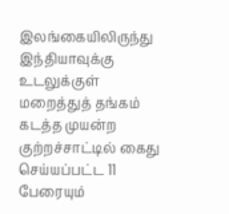இலங்கையிலிருந்து இந்தியாவுக்கு உடலுக்குள் மறைத்துத் தங்கம் கடத்த முயன்ற குற்றச்சாட்டில் கைது செய்யப்பட்ட 11 பேரையும்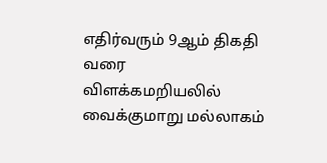எதிர்வரும் 9ஆம் திகதி வரை விளக்கமறியலில் வைக்குமாறு மல்லாகம்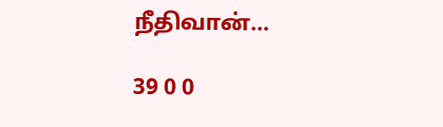நீதிவான்…

39 0 0